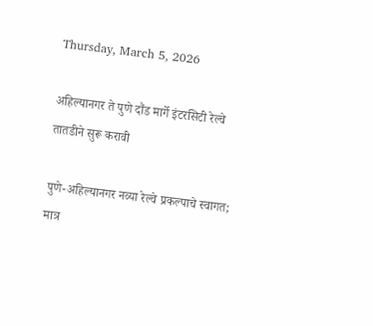Thursday, March 5, 2026

अहिल्यानगर ते पुणे दौंड मार्गे इंटरसिटी रेल्वे तातडीने सुरू करावी

पुणे-अहिल्यानगर नव्या रेल्वे प्रकल्पाचे स्वागत; मात्र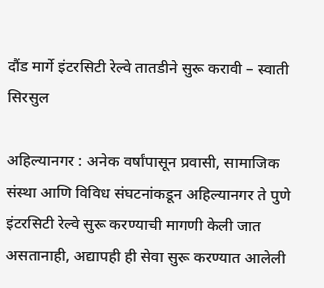दौंड मार्गे इंटरसिटी रेल्वे तातडीने सुरू करावी – स्वाती सिरसुल

अहिल्यानगर : अनेक वर्षांपासून प्रवासी, सामाजिक संस्था आणि विविध संघटनांकडून अहिल्यानगर ते पुणे इंटरसिटी रेल्वे सुरू करण्याची मागणी केली जात असतानाही, अद्यापही ही सेवा सुरू करण्यात आलेली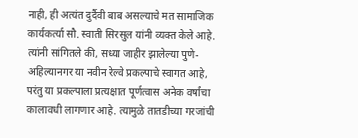नाही, ही अत्यंत दुर्दैवी बाब असल्याचे मत सामाजिक कार्यकर्त्या सौ. स्वाती सिरसुल यांनी व्यक्त केले आहे. त्यांनी सांगितले की, सध्या जाहीर झालेल्या पुणे-अहिल्यानगर या नवीन रेल्वे प्रकल्पाचे स्वागत आहे, परंतु या प्रकल्पाला प्रत्यक्षात पूर्णत्वास अनेक वर्षांचा कालावधी लागणार आहे. त्यामुळे तातडीच्या गरजांची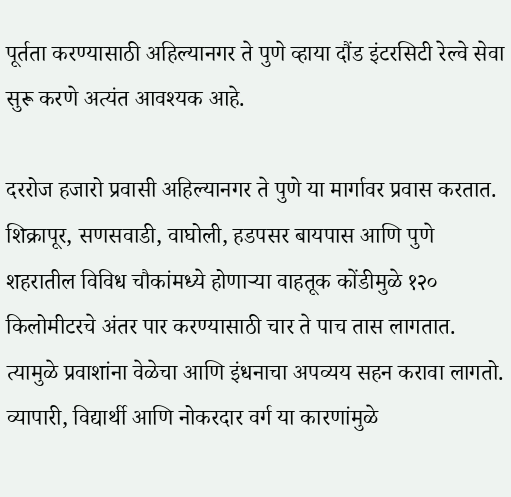पूर्तता करण्यासाठी अहिल्यानगर ते पुणे व्हाया दौंड इंटरसिटी रेल्वे सेवा सुरू करणे अत्यंत आवश्यक आहे.

दररोज हजारो प्रवासी अहिल्यानगर ते पुणे या मार्गावर प्रवास करतात. शिक्रापूर, सणसवाडी, वाघोली, हडपसर बायपास आणि पुणे शहरातील विविध चौकांमध्ये होणाऱ्या वाहतूक कोंडीमुळे १२० किलोमीटरचे अंतर पार करण्यासाठी चार ते पाच तास लागतात. त्यामुळे प्रवाशांना वेळेचा आणि इंधनाचा अपव्यय सहन करावा लागतो. व्यापारी, विद्यार्थी आणि नोकरदार वर्ग या कारणांमुळे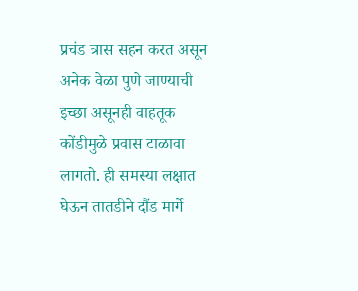प्रचंड त्रास सहन करत असून अनेक वेळा पुणे जाण्याची इच्छा असूनही वाहतूक कोंडीमुळे प्रवास टाळावा लागतो. ही समस्या लक्षात घेऊन तातडीने दौंड मार्गे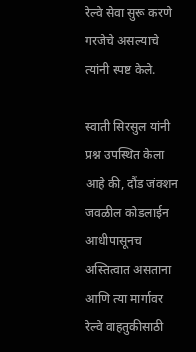रेल्वे सेवा सुरू करणे गरजेचे असल्याचे त्यांनी स्पष्ट केले.

स्वाती सिरसुल यांनी प्रश्न उपस्थित केला आहे की, दौंड जंक्शन जवळील कोडलाईन आधीपासूनच अस्तित्वात असताना आणि त्या मार्गावर रेल्वे वाहतुकीसाठी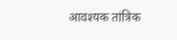आवश्यक तांत्रिक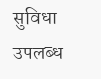सुविधा उपलब्ध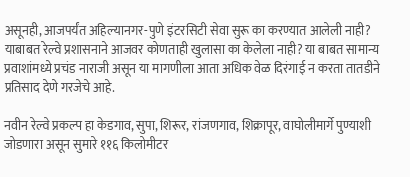असूनही, आजपर्यंत अहिल्यानगर-पुणे इंटरसिटी सेवा सुरू का करण्यात आलेली नाही? याबाबत रेल्वे प्रशासनाने आजवर कोणताही खुलासा का केलेला नाही? या बाबत सामान्य प्रवाशांमध्ये प्रचंड नाराजी असून या मागणीला आता अधिक वेळ दिरंगाई न करता तातडीने प्रतिसाद देणे गरजेचे आहे.

नवीन रेल्वे प्रकल्प हा केडगाव, सुपा, शिरूर, रांजणगाव, शिक्रापूर, वाघोलीमार्गे पुण्याशी जोडणारा असून सुमारे ११६ किलोमीटर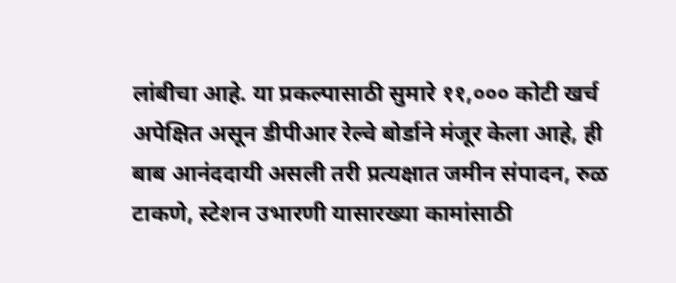लांबीचा आहे. या प्रकल्पासाठी सुमारे ११,००० कोटी खर्च अपेक्षित असून डीपीआर रेल्वे बोर्डाने मंजूर केला आहे, ही बाब आनंददायी असली तरी प्रत्यक्षात जमीन संपादन, रुळ टाकणे, स्टेशन उभारणी यासारख्या कामांसाठी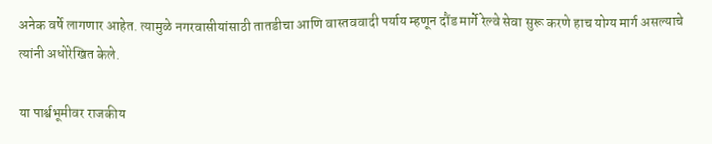अनेक वर्षे लागणार आहेत. त्यामुळे नगरवासीयांसाठी तातडीचा आणि वास्तववादी पर्याय म्हणून दौंड मार्गे रेल्वे सेवा सुरू करणे हाच योग्य मार्ग असल्याचे त्यांनी अधोरेखित केले.

या पार्श्वभूमीवर राजकीय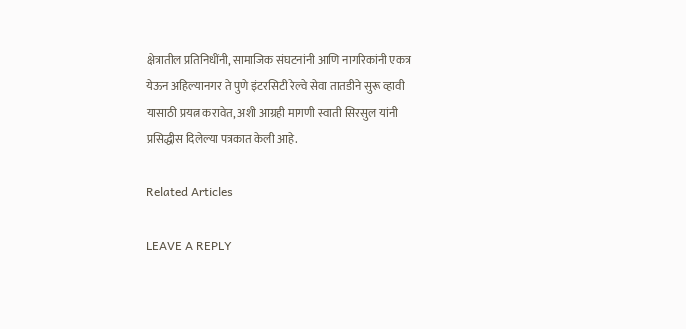क्षेत्रातील प्रतिनिधींनी, सामाजिक संघटनांनी आणि नागरिकांनी एकत्र येऊन अहिल्यानगर ते पुणे इंटरसिटी रेल्वे सेवा तातडीने सुरू व्हावी यासाठी प्रयत्न करावेत, अशी आग्रही मागणी स्वाती सिरसुल यांनी प्रसिद्धीस दिलेल्या पत्रकात केली आहे.

Related Articles

LEAVE A REPLY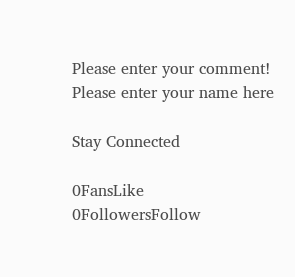Please enter your comment!
Please enter your name here

Stay Connected

0FansLike
0FollowersFollow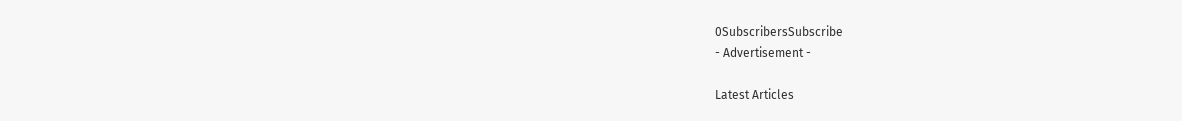0SubscribersSubscribe
- Advertisement -

Latest Articles